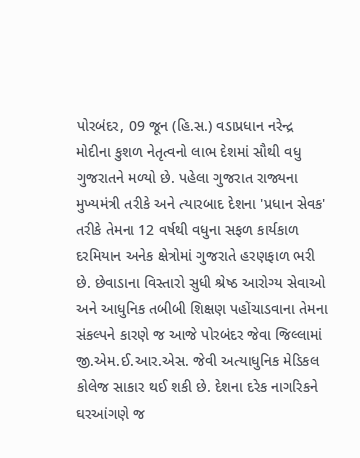પોરબંદર, 09 જૂન (હિ.સ.) વડાપ્રધાન નરેન્દ્ર મોદીના કુશળ નેતૃત્વનો લાભ દેશમાં સૌથી વધુ ગુજરાતને મળ્યો છે. પહેલા ગુજરાત રાજ્યના મુખ્યમંત્રી તરીકે અને ત્યારબાદ દેશના 'પ્રધાન સેવક' તરીકે તેમના 12 વર્ષથી વધુના સફળ કાર્યકાળ દરમિયાન અનેક ક્ષેત્રોમાં ગુજરાતે હરણફાળ ભરી છે. છેવાડાના વિસ્તારો સુધી શ્રેષ્ઠ આરોગ્ય સેવાઓ અને આધુનિક તબીબી શિક્ષણ પહોંચાડવાના તેમના સંકલ્પને કારણે જ આજે પોરબંદર જેવા જિલ્લામાં જી.એમ.ઈ.આર.એસ. જેવી અત્યાધુનિક મેડિકલ કોલેજ સાકાર થઈ શકી છે. દેશના દરેક નાગરિકને ઘરઆંગણે જ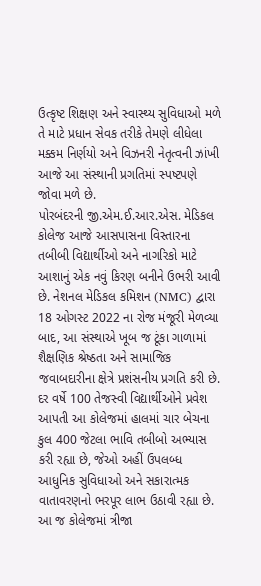ઉત્કૃષ્ટ શિક્ષણ અને સ્વાસ્થ્ય સુવિધાઓ મળે તે માટે પ્રધાન સેવક તરીકે તેમણે લીધેલા મક્કમ નિર્ણયો અને વિઝનરી નેતૃત્વની ઝાંખી આજે આ સંસ્થાની પ્રગતિમાં સ્પષ્ટપણે જોવા મળે છે.
પોરબંદરની જી.એમ.ઈ.આર.એસ. મેડિકલ કોલેજ આજે આસપાસના વિસ્તારના તબીબી વિદ્યાર્થીઓ અને નાગરિકો માટે આશાનું એક નવું કિરણ બનીને ઉભરી આવી છે. નેશનલ મેડિકલ કમિશન (NMC) દ્વારા 18 ઓગસ્ટ 2022 ના રોજ મંજૂરી મેળવ્યા બાદ, આ સંસ્થાએ ખૂબ જ ટૂંકા ગાળામાં શૈક્ષણિક શ્રેષ્ઠતા અને સામાજિક જવાબદારીના ક્ષેત્રે પ્રશંસનીય પ્રગતિ કરી છે. દર વર્ષે 100 તેજસ્વી વિદ્યાર્થીઓને પ્રવેશ આપતી આ કોલેજમાં હાલમાં ચાર બેચના કુલ 400 જેટલા ભાવિ તબીબો અભ્યાસ કરી રહ્યા છે, જેઓ અહીં ઉપલબ્ધ આધુનિક સુવિધાઓ અને સકારાત્મક વાતાવરણનો ભરપૂર લાભ ઉઠાવી રહ્યા છે.
આ જ કોલેજમાં ત્રીજા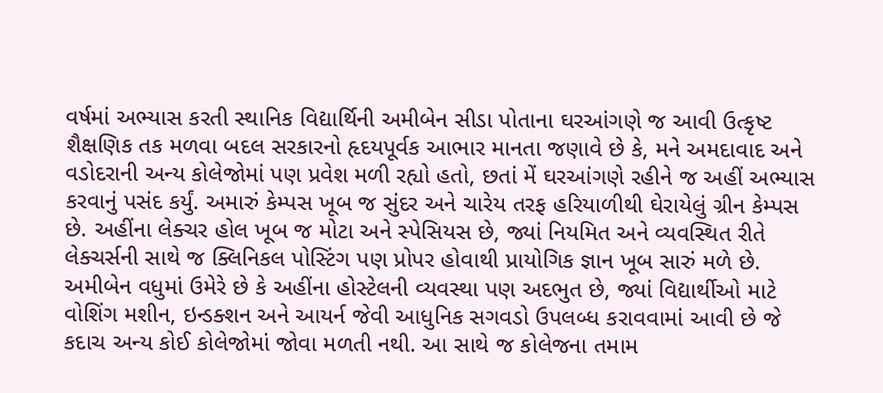વર્ષમાં અભ્યાસ કરતી સ્થાનિક વિદ્યાર્થિની અમીબેન સીડા પોતાના ઘરઆંગણે જ આવી ઉત્કૃષ્ટ શૈક્ષણિક તક મળવા બદલ સરકારનો હૃદયપૂર્વક આભાર માનતા જણાવે છે કે, મને અમદાવાદ અને વડોદરાની અન્ય કોલેજોમાં પણ પ્રવેશ મળી રહ્યો હતો, છતાં મેં ઘરઆંગણે રહીને જ અહીં અભ્યાસ કરવાનું પસંદ કર્યું. અમારું કેમ્પસ ખૂબ જ સુંદર અને ચારેય તરફ હરિયાળીથી ઘેરાયેલું ગ્રીન કેમ્પસ છે. અહીંના લેક્ચર હોલ ખૂબ જ મોટા અને સ્પેસિયસ છે, જ્યાં નિયમિત અને વ્યવસ્થિત રીતે લેક્ચર્સની સાથે જ ક્લિનિકલ પોસ્ટિંગ પણ પ્રોપર હોવાથી પ્રાયોગિક જ્ઞાન ખૂબ સારું મળે છે. અમીબેન વધુમાં ઉમેરે છે કે અહીંના હોસ્ટેલની વ્યવસ્થા પણ અદભુત છે, જ્યાં વિદ્યાર્થીઓ માટે વોશિંગ મશીન, ઇન્ડક્શન અને આયર્ન જેવી આધુનિક સગવડો ઉપલબ્ધ કરાવવામાં આવી છે જે કદાચ અન્ય કોઈ કોલેજોમાં જોવા મળતી નથી. આ સાથે જ કોલેજના તમામ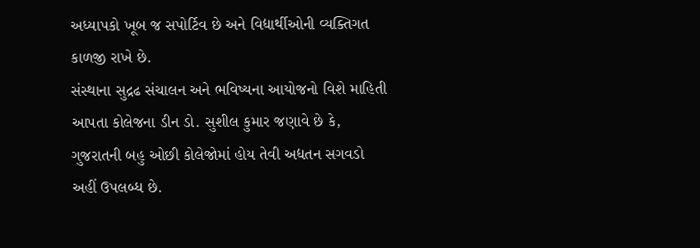અધ્યાપકો ખૂબ જ સપોર્ટિવ છે અને વિદ્યાર્થીઓની વ્યક્તિગત કાળજી રાખે છે.
સંસ્થાના સુદ્રઢ સંચાલન અને ભવિષ્યના આયોજનો વિશે માહિતી આપતા કોલેજના ડીન ડો. સુશીલ કુમાર જણાવે છે કે, ગુજરાતની બહુ ઓછી કોલેજોમાં હોય તેવી અદ્યતન સગવડો અહીં ઉપલબ્ધ છે.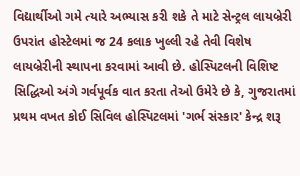વિદ્યાર્થીઓ ગમે ત્યારે અભ્યાસ કરી શકે તે માટે સેન્ટ્રલ લાયબ્રેરી ઉપરાંત હોસ્ટેલમાં જ 24 કલાક ખુલ્લી રહે તેવી વિશેષ લાયબ્રેરીની સ્થાપના કરવામાં આવી છે. હોસ્પિટલની વિશિષ્ટ સિદ્ધિઓ અંગે ગર્વપૂર્વક વાત કરતા તેઓ ઉમેરે છે કે, ગુજરાતમાં પ્રથમ વખત કોઈ સિવિલ હોસ્પિટલમાં 'ગર્ભ સંસ્કાર' કેન્દ્ર શરૂ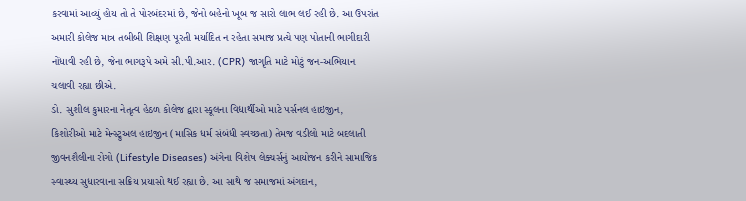કરવામાં આવ્યું હોય તો તે પોરબંદરમાં છે, જેનો બહેનો ખૂબ જ સારો લાભ લઈ રહી છે. આ ઉપરાંત અમારી કોલેજ માત્ર તબીબી શિક્ષણ પૂરતી મર્યાદિત ન રહેતા સમાજ પ્રત્યે પણ પોતાની ભાગીદારી નોંધાવી રહી છે, જેના ભાગરૂપે અમે સી.પી.આર. (CPR) જાગૃતિ માટે મોટું જન-અભિયાન ચલાવી રહ્યા છીએ.
ડો. સુશીલ કુમારના નેતૃત્વ હેઠળ કોલેજ દ્વારા સ્કૂલના વિદ્યાર્થીઓ માટે પર્સનલ હાઇજીન, કિશોરીઓ માટે મેન્સ્ટ્રુઅલ હાઇજીન (માસિક ધર્મ સંબંધી સ્વચ્છતા) તેમજ વડીલો માટે બદલાતી જીવનશૈલીના રોગો (Lifestyle Diseases) અંગેના વિશેષ લેક્ચર્સનું આયોજન કરીને સામાજિક સ્વાસ્થ્ય સુધારવાના સક્રિય પ્રયાસો થઈ રહ્યા છે. આ સાથે જ સમાજમાં અંગદાન,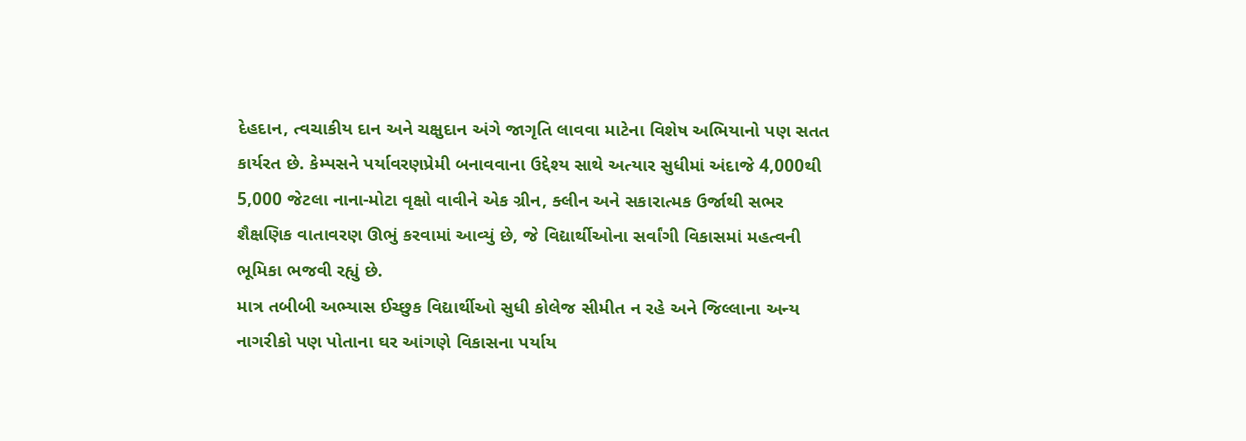દેહદાન, ત્વચાકીય દાન અને ચક્ષુદાન અંગે જાગૃતિ લાવવા માટેના વિશેષ અભિયાનો પણ સતત કાર્યરત છે. કેમ્પસને પર્યાવરણપ્રેમી બનાવવાના ઉદ્દેશ્ય સાથે અત્યાર સુધીમાં અંદાજે 4,000થી 5,000 જેટલા નાના-મોટા વૃક્ષો વાવીને એક ગ્રીન, ક્લીન અને સકારાત્મક ઉર્જાથી સભર શૈક્ષણિક વાતાવરણ ઊભું કરવામાં આવ્યું છે, જે વિદ્યાર્થીઓના સર્વાંગી વિકાસમાં મહત્વની ભૂમિકા ભજવી રહ્યું છે.
માત્ર તબીબી અભ્યાસ ઈચ્છુક વિદ્યાર્થીઓ સુધી કોલેજ સીમીત ન રહે અને જિલ્લાના અન્ય નાગરીકો પણ પોતાના ઘર આંગણે વિકાસના પર્યાય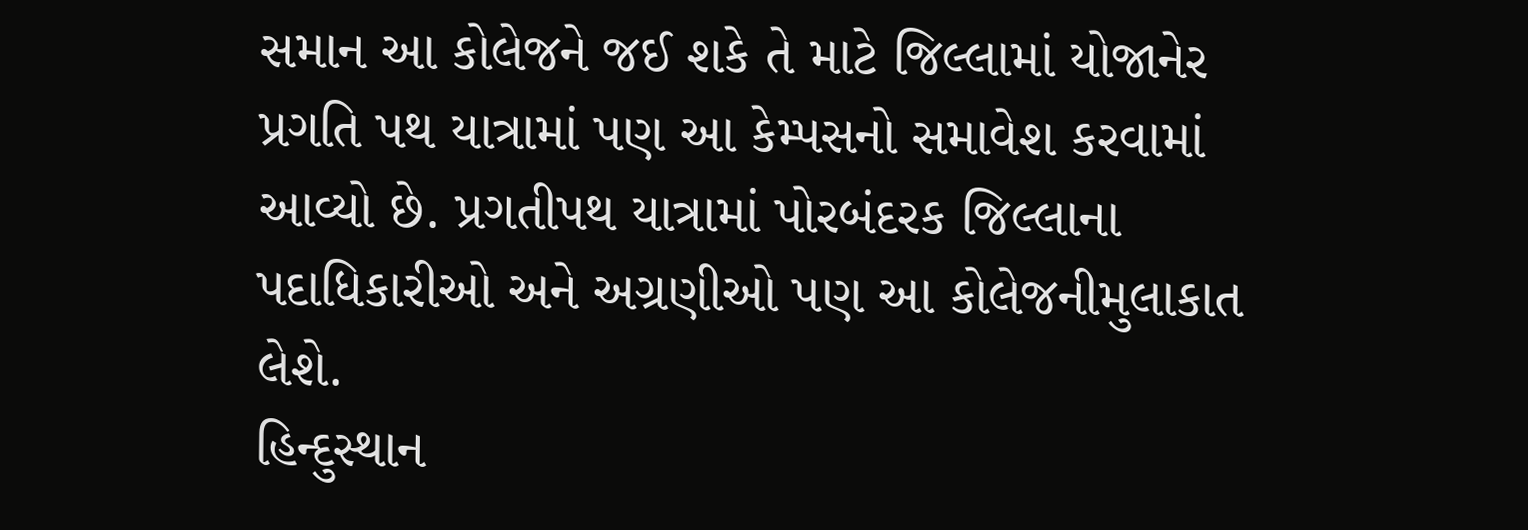સમાન આ કોલેજને જઈ શકે તે માટે જિલ્લામાં યોજાનેર પ્રગતિ પથ યાત્રામાં પણ આ કેમ્પસનો સમાવેશ કરવામાં આવ્યો છે. પ્રગતીપથ યાત્રામાં પોરબંદરક જિલ્લાના પદાધિકારીઓ અને અગ્રણીઓ પણ આ કોલેજનીમુલાકાત લેશે.
હિન્દુસ્થાન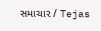સમાચાર / Tejas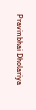Pravinbhai Dholariya